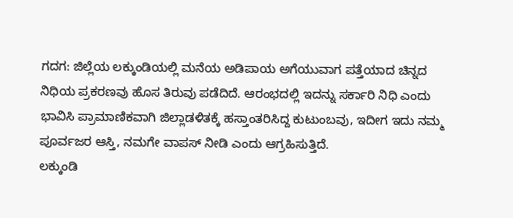ಗದಗ: ಜಿಲ್ಲೆಯ ಲಕ್ಕುಂಡಿಯಲ್ಲಿ ಮನೆಯ ಅಡಿಪಾಯ ಅಗೆಯುವಾಗ ಪತ್ತೆಯಾದ ಚಿನ್ನದ ನಿಧಿಯ ಪ್ರಕರಣವು ಹೊಸ ತಿರುವು ಪಡೆದಿದೆ. ಆರಂಭದಲ್ಲಿ ಇದನ್ನು ಸರ್ಕಾರಿ ನಿಧಿ ಎಂದು ಭಾವಿಸಿ ಪ್ರಾಮಾಣಿಕವಾಗಿ ಜಿಲ್ಲಾಡಳಿತಕ್ಕೆ ಹಸ್ತಾಂತರಿಸಿದ್ದ ಕುಟುಂಬವು, ಇದೀಗ ಇದು ನಮ್ಮ ಪೂರ್ವಜರ ಆಸ್ತಿ, ನಮಗೇ ವಾಪಸ್ ನೀಡಿ ಎಂದು ಆಗ್ರಹಿಸುತ್ತಿದೆ.
ಲಕ್ಕುಂಡಿ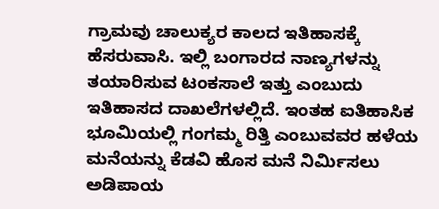ಗ್ರಾಮವು ಚಾಲುಕ್ಯರ ಕಾಲದ ಇತಿಹಾಸಕ್ಕೆ ಹೆಸರುವಾಸಿ. ಇಲ್ಲಿ ಬಂಗಾರದ ನಾಣ್ಯಗಳನ್ನು ತಯಾರಿಸುವ ಟಂಕಸಾಲೆ ಇತ್ತು ಎಂಬುದು ಇತಿಹಾಸದ ದಾಖಲೆಗಳಲ್ಲಿದೆ. ಇಂತಹ ಐತಿಹಾಸಿಕ ಭೂಮಿಯಲ್ಲಿ ಗಂಗಮ್ಮ ರಿತ್ತಿ ಎಂಬುವವರ ಹಳೆಯ ಮನೆಯನ್ನು ಕೆಡವಿ ಹೊಸ ಮನೆ ನಿರ್ಮಿಸಲು ಅಡಿಪಾಯ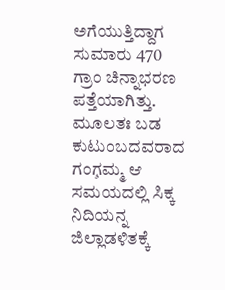ಅಗೆಯುತ್ತಿದ್ದಾಗ ಸುಮಾರು 470 ಗ್ರಾಂ ಚಿನ್ನಾಭರಣ ಪತ್ತೆಯಾಗಿತ್ತು. ಮೂಲತಃ ಬಡ ಕುಟುಂಬದವರಾದ ಗಂಗ̧ಮ್ಮ ಆ ಸಮಯದಲ್ಲಿ ಸಿಕ್ಕ ನಿದಿಯನ್ನ ಜಿಲ್ಲಾಡಳಿತಕ್ಕೆ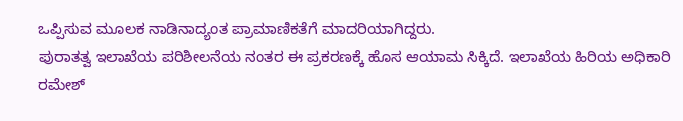ಒಪ್ಪಿಸುವ ಮೂಲಕ ನಾಡಿನಾದ್ಯಂತ ಪ್ರಾಮಾಣಿಕತೆಗೆ ಮಾದರಿಯಾಗಿದ್ದರು.
ಪುರಾತತ್ವ ಇಲಾಖೆಯ ಪರಿಶೀಲನೆಯ ನಂತರ ಈ ಪ್ರಕರಣಕ್ಕೆ ಹೊಸ ಆಯಾಮ ಸಿಕ್ಕಿದೆ. ಇಲಾಖೆಯ ಹಿರಿಯ ಅಧಿಕಾರಿ ರಮೇಶ್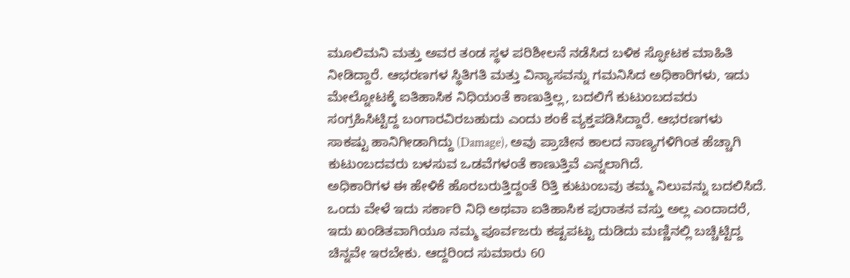ಮೂಲಿಮನಿ ಮತ್ತು ಅವರ ತಂಡ ಸ್ಥಳ ಪರಿಶೀಲನೆ ನಡೆಸಿದ ಬಳಿಕ ಸ್ಫೋಟಕ ಮಾಹಿತಿ ನೀಡಿದ್ದಾರೆ. ಆಭರಣಗಳ ಸ್ಥಿತಿಗತಿ ಮತ್ತು ವಿನ್ಯಾಸವನ್ನು ಗಮನಿಸಿದ ಅಧಿಕಾರಿಗಳು, ಇದು ಮೇಲ್ನೋಟಕ್ಕೆ ಐತಿಹಾಸಿಕ ನಿಧಿಯಂತೆ ಕಾಣುತ್ತಿಲ್ಲ, ಬದಲಿಗೆ ಕುಟುಂಬದವರು ಸಂಗ್ರಹಿಸಿಟ್ಟಿದ್ದ ಬಂಗಾರವಿರಬಹುದು ಎಂದು ಶಂಕೆ ವ್ಯಕ್ತಪಡಿಸಿದ್ದಾರೆ. ಆಭರಣಗಳು ಸಾಕಷ್ಟು ಹಾನಿಗೀಡಾಗಿದ್ದು (Damage), ಅವು ಪ್ರಾಚೀನ ಕಾಲದ ನಾಣ್ಯಗಳಿಗಿಂತ ಹೆಚ್ಚಾಗಿ ಕುಟುಂಬದವರು ಬಳಸುವ ಒಡವೆಗಳಂತೆ ಕಾಣುತ್ತಿವೆ ಎನ್ನಲಾಗಿದೆ.
ಅಧಿಕಾರಿಗಳ ಈ ಹೇಳಿಕೆ ಹೊರಬರುತ್ತಿದ್ದಂತೆ ರಿತ್ತಿ ಕುಟುಂಬವು ತಮ್ಮ ನಿಲುವನ್ನು ಬದಲಿಸಿದೆ. ಒಂದು ವೇಳೆ ಇದು ಸರ್ಕಾರಿ ನಿಧಿ ಅಥವಾ ಐತಿಹಾಸಿಕ ಪುರಾತನ ವಸ್ತು ಅಲ್ಲ ಎಂದಾದರೆ, ಇದು ಖಂಡಿತವಾಗಿಯೂ ನಮ್ಮ ಪೂರ್ವಜರು ಕಷ್ಟಪಟ್ಟು ದುಡಿದು ಮಣ್ಣಿನಲ್ಲಿ ಬಚ್ಚಿಟ್ಟಿದ್ದ ಚಿನ್ನವೇ ಇರಬೇಕು. ಆದ್ದರಿಂದ ಸುಮಾರು 60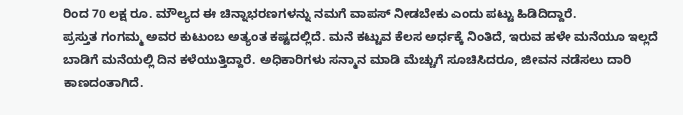ರಿಂದ 70 ಲಕ್ಷ ರೂ. ಮೌಲ್ಯದ ಈ ಚಿನ್ನಾಭರಣಗಳನ್ನು ನಮಗೆ ವಾಪಸ್ ನೀಡಬೇಕು ಎಂದು ಪಟ್ಟು ಹಿಡಿದಿದ್ದಾರೆ.
ಪ್ರಸ್ತುತ ಗಂಗಮ್ಮ ಅವರ ಕುಟುಂಬ ಅತ್ಯಂತ ಕಷ್ಟದಲ್ಲಿದೆ. ಮನೆ ಕಟ್ಟುವ ಕೆಲಸ ಅರ್ಧಕ್ಕೆ ನಿಂತಿದೆ, ಇರುವ ಹಳೇ ಮನೆಯೂ ಇಲ್ಲದೆ ಬಾಡಿಗೆ ಮನೆಯಲ್ಲಿ ದಿನ ಕಳೆಯುತ್ತಿದ್ದಾರೆ. ಅಧಿಕಾರಿಗಳು ಸನ್ಮಾನ ಮಾಡಿ ಮೆಚ್ಚುಗೆ ಸೂಚಿಸಿದರೂ, ಜೀವನ ನಡೆಸಲು ದಾರಿ ಕಾಣದಂತಾಗಿದೆ.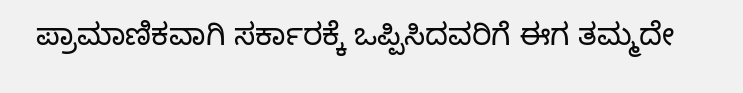ಪ್ರಾಮಾಣಿಕವಾಗಿ ಸರ್ಕಾರಕ್ಕೆ ಒಪ್ಪಿಸಿದವರಿಗೆ ಈಗ ತಮ್ಮದೇ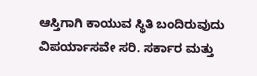ಆಸ್ತಿಗಾಗಿ ಕಾಯುವ ಸ್ಥಿತಿ ಬಂದಿರುವುದು ವಿಪರ್ಯಾಸವೇ ಸರಿ. ಸರ್ಕಾರ ಮತ್ತು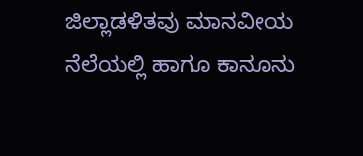ಜಿಲ್ಲಾಡಳಿತವು ಮಾನವೀಯ ನೆಲೆಯಲ್ಲಿ ಹಾಗೂ ಕಾನೂನು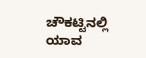ಚೌಕಟ್ಟಿನಲ್ಲಿ ಯಾವ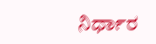ನಿರ್ಧಾರ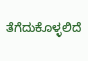ತೆಗೆದುಕೊಳ್ಳಲಿದೆ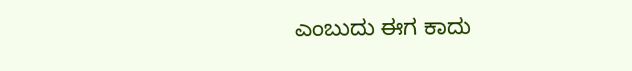ಎಂಬುದು ಈಗ ಕಾದು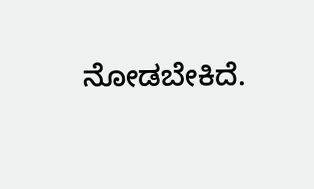ನೋಡಬೇಕಿದೆ.